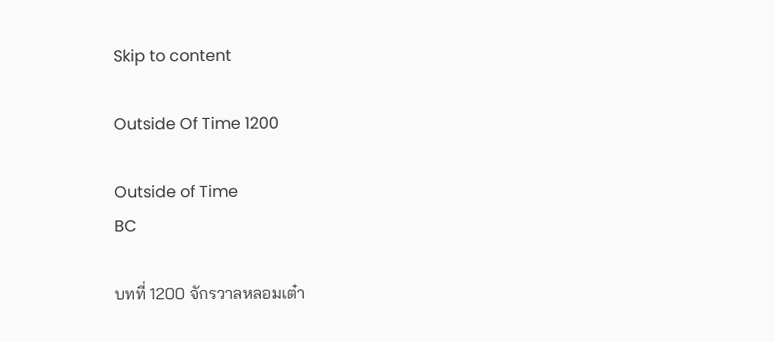Skip to content

Outside Of Time 1200

Outside of Time
BC

บทที่ 1200 จักรวาลหลอมเต๋า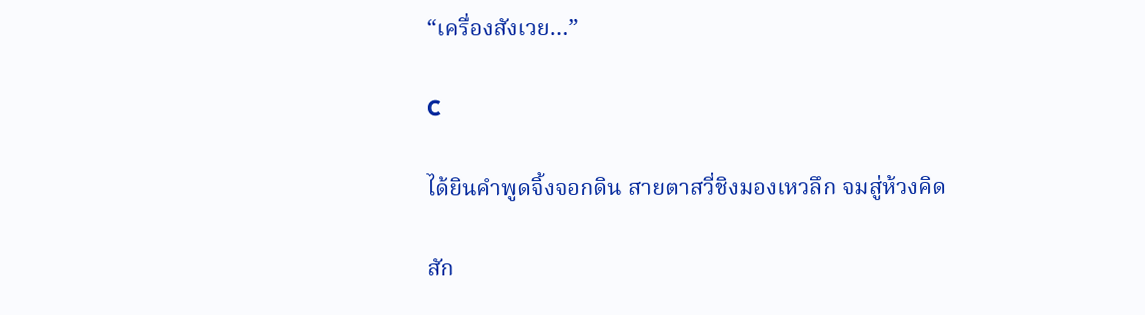“เครื่องสังเวย…”

C

ได้ยินคำพูดจิ้งจอกดิน สายตาสวี่ชิงมองเหวลึก จมสู่ห้วงคิด

สัก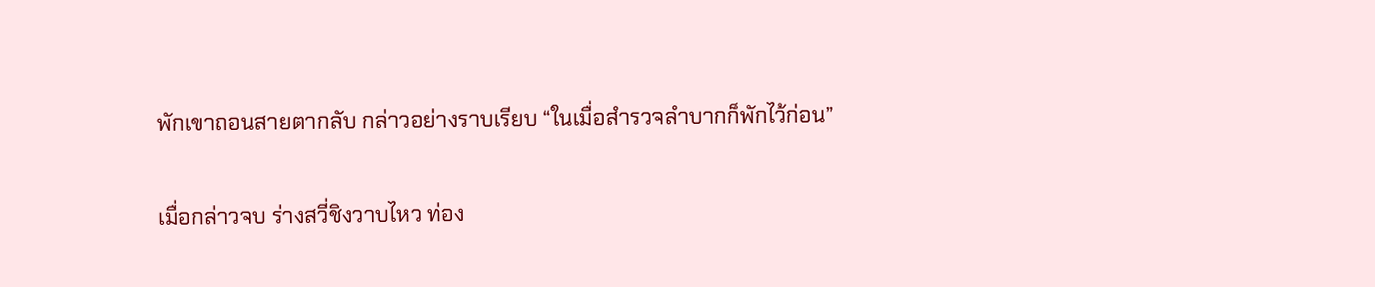พักเขาถอนสายตากลับ กล่าวอย่างราบเรียบ “ในเมื่อสำรวจลำบากก็พักไว้ก่อน”

เมื่อกล่าวจบ ร่างสวี่ชิงวาบไหว ท่อง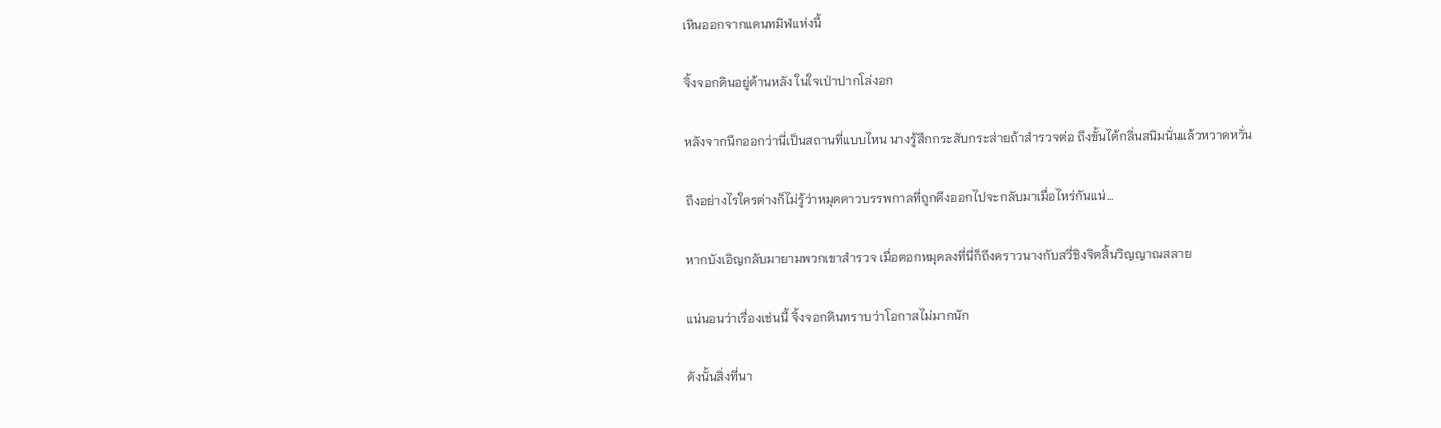เหินออกจากแดนทมิฬแห่งนี้

จิ้งจอกดินอยู่ด้านหลัง ในใจเป่าปากโล่งอก

หลังจากนึกออกว่านี่เป็นสถานที่แบบไหน นางรู้สึกกระสับกระส่ายถ้าสำรวจต่อ ถึงขั้นได้กลิ่นสนิมนั่นแล้วหวาดหวั่น

ถึงอย่างไรใครต่างก็ไม่รู้ว่าหมุดดาวบรรพกาลที่ถูกดึงออกไปจะกลับมาเมื่อไหร่กันแน่…

หากบังเอิญกลับมายามพวกเขาสำรวจ เมื่อตอกหมุดลงที่นี่ก็ถึงคราวนางกับสวี่ชิงจิตสิ้นวิญญาณสลาย

แน่นอนว่าเรื่องเช่นนี้ จิ้งจอกดินทราบว่าโอกาสไม่มากนัก

ดังนั้นสิ่งที่นา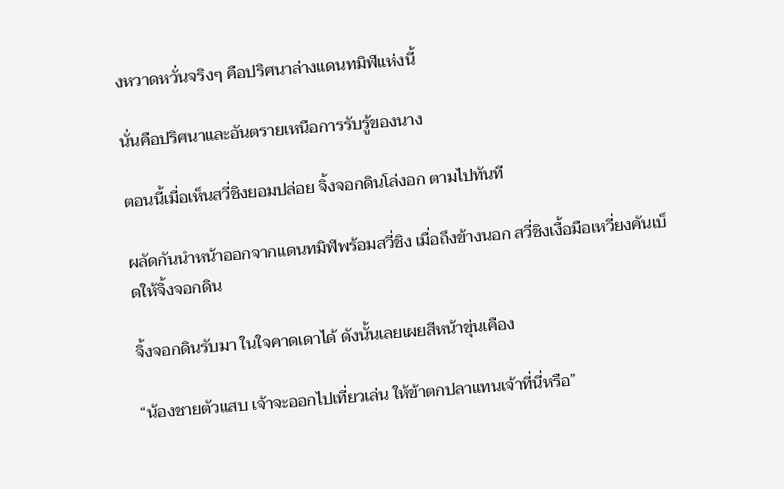งหวาดหวั่นจริงๆ คือปริศนาล่างแดนทมิฬแห่งนี้

นั่นคือปริศนาและอันตรายเหนือการรับรู้ของนาง

ตอนนี้เมื่อเห็นสวี่ชิงยอมปล่อย จิ้งจอกดินโล่งอก ตามไปทันที

ผลัดกันนำหน้าออกจากแดนทมิฬพร้อมสวี่ชิง เมื่อถึงข้างนอก สวี่ชิงเงื้อมือเหวี่ยงคันเบ็ดให้จิ้งจอกดิน

จิ้งจอกดินรับมา ในใจคาดเดาได้ ดังนั้นเลยเผยสีหน้าขุ่นเคือง

“น้องชายตัวแสบ เจ้าจะออกไปเที่ยวเล่น ให้ข้าตกปลาแทนเจ้าที่นี่หรือ”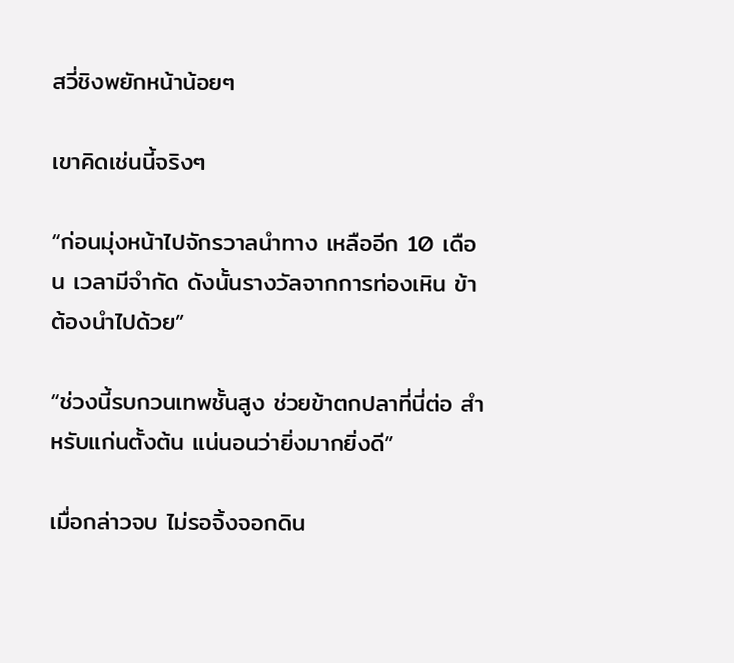สวี่ชิงพยักหน้าน้อยๆ

เขาคิดเช่นนี้จริงๆ

“ก่อนมุ่งหน้าไปจักรวาลนำทาง เหลืออีก 10 เดือน เวลามีจำกัด ดังนั้นรางวัลจากการท่องเหิน ข้าต้องนำไปด้วย”

“ช่วงนี้รบกวนเทพชั้นสูง ช่วยข้าตกปลาที่นี่ต่อ สำหรับแก่นตั้งต้น แน่นอนว่ายิ่งมากยิ่งดี”

เมื่อกล่าวจบ ไม่รอจิ้งจอกดิน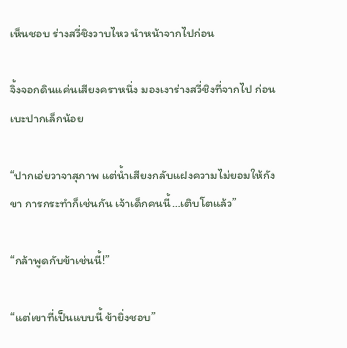เห็นชอบ ร่างสวี่ชิงวาบไหว นำหน้าจากไปก่อน

จิ้งจอกดินแค่นเสียงคราหนึ่ง มองเงาร่างสวี่ชิงที่จากไป ก่อนเบะปากเล็กน้อย

“ปากเอ่ยวาจาสุภาพ แต่น้ำเสียงกลับแฝงความไม่ยอมให้กังขา การกระทำก็เช่นกัน เจ้าเด็กคนนี้…เติบโตแล้ว”

“กล้าพูดกับข้าเช่นนี้!”

“แต่เขาที่เป็นแบบนี้ ข้ายิ่งชอบ”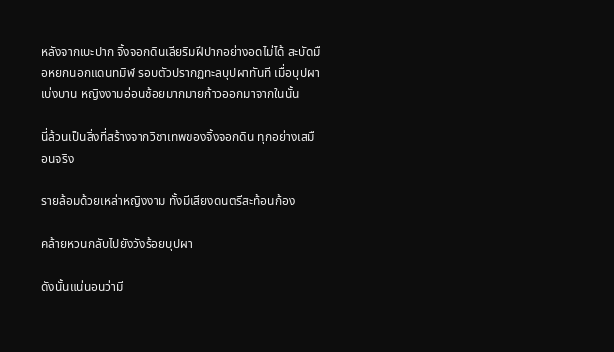หลังจากเบะปาก จิ้งจอกดินเลียริมฝีปากอย่างอดไม่ได้ สะบัดมือหยกนอกแดนทมิฬ รอบตัวปรากฏทะลบุปผาทันที เมื่อบุปผาเบ่งบาน หญิงงามอ่อนช้อยมากมายก้าวออกมาจากในนั้น

นี่ล้วนเป็นสิ่งที่สร้างจากวิชาเทพของจิ้งจอกดิน ทุกอย่างเสมือนจริง

รายล้อมด้วยเหล่าหญิงงาม ทั้งมีเสียงดนตรีสะท้อนก้อง

คล้ายหวนกลับไปยังวังร้อยบุปผา

ดังนั้นแน่นอนว่ามี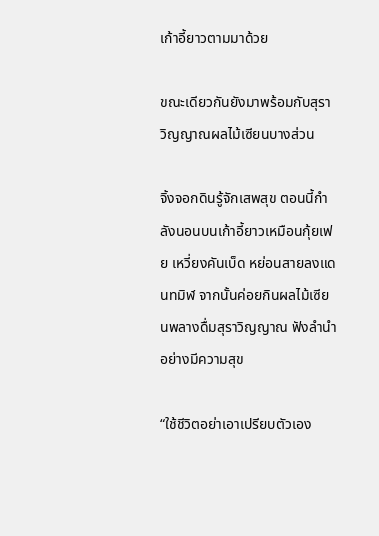เก้าอี้ยาวตามมาด้วย

ขณะเดียวกันยังมาพร้อมกับสุราวิญญาณผลไม้เซียนบางส่วน

จิ้งจอกดินรู้จักเสพสุข ตอนนี้กำลังนอนบนเก้าอี้ยาวเหมือนกุ้ยเฟย เหวี่ยงคันเบ็ด หย่อนสายลงแดนทมิฬ จากนั้นค่อยกินผลไม้เซียนพลางดื่มสุราวิญญาณ ฟังลำนำอย่างมีความสุข

“ใช้ชีวิตอย่าเอาเปรียบตัวเอง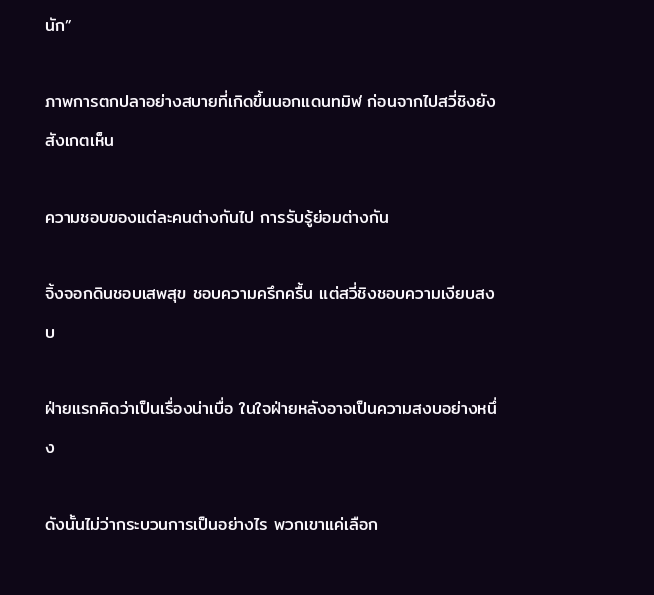นัก”

ภาพการตกปลาอย่างสบายที่เกิดขึ้นนอกแดนทมิฬ ก่อนจากไปสวี่ชิงยังสังเกตเห็น

ความชอบของแต่ละคนต่างกันไป การรับรู้ย่อมต่างกัน

จิ้งจอกดินชอบเสพสุข ชอบความครึกครื้น แต่สวี่ชิงชอบความเงียบสงบ

ฝ่ายแรกคิดว่าเป็นเรื่องน่าเบื่อ ในใจฝ่ายหลังอาจเป็นความสงบอย่างหนึ่ง

ดังนั้นไม่ว่ากระบวนการเป็นอย่างไร พวกเขาแค่เลือก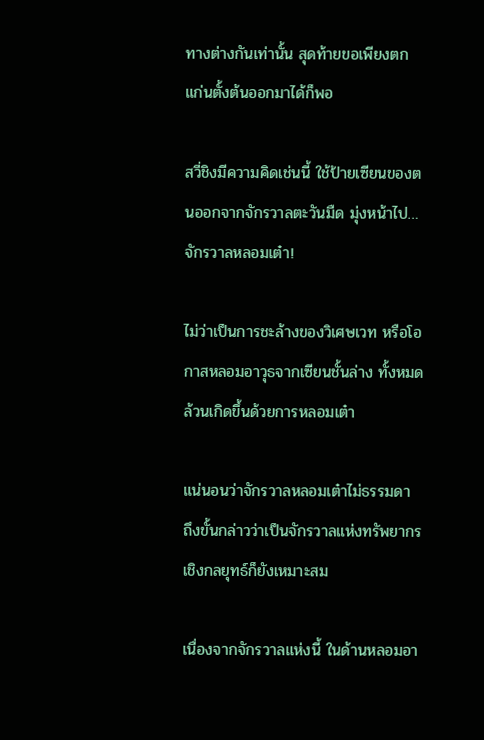ทางต่างกันเท่านั้น สุดท้ายขอเพียงตกแก่นตั้งต้นออกมาได้ก็พอ

สวี่ชิงมีความคิดเช่นนี้ ใช้ป้ายเซียนของตนออกจากจักรวาลตะวันมืด มุ่งหน้าไป… จักรวาลหลอมเต๋า!

ไม่ว่าเป็นการชะล้างของวิเศษเวท หรือโอกาสหลอมอาวุธจากเซียนชั้นล่าง ทั้งหมดล้วนเกิดขึ้นด้วยการหลอมเต๋า

แน่นอนว่าจักรวาลหลอมเต๋าไม่ธรรมดา ถึงขั้นกล่าวว่าเป็นจักรวาลแห่งทรัพยากรเชิงกลยุทธ์ก็ยังเหมาะสม

เนื่องจากจักรวาลแห่งนี้ ในด้านหลอมอา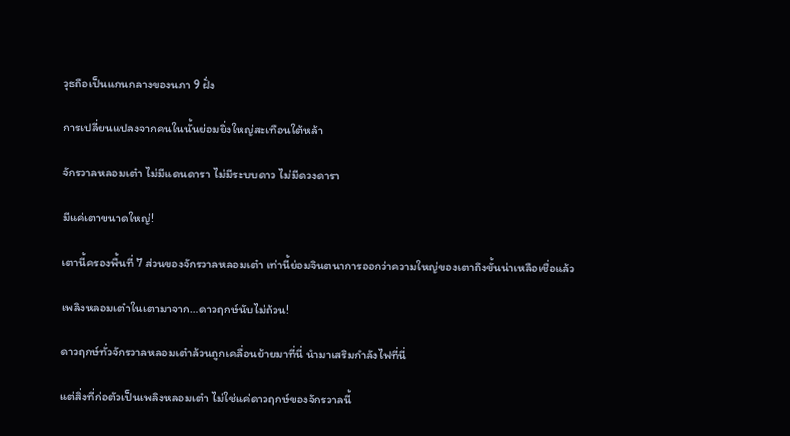วุธถือเป็นแกนกลางของนภา 9 ฝั่ง

การเปลี่ยนแปลงจากคนในนั้นย่อมยิ่งใหญ่สะเทือนใต้หล้า

จักรวาลหลอมเต๋า ไม่มีแดนดารา ไม่มีระบบดาว ไม่มีดวงดารา

มีแค่เตาขนาดใหญ่!

เตานี้ครองพื้นที่ 7 ส่วนของจักรวาลหลอมเต๋า เท่านี้ย่อมจินตนาการออกว่าความใหญ่ของเตาถึงขั้นน่าเหลือเชื่อแล้ว

เพลิงหลอมเต๋าในเตามาจาก…ดาวฤกษ์นับไม่ถ้วน!

ดาวฤกษ์ทั่วจักรวาลหลอมเต๋าล้วนถูกเคลื่อนย้ายมาที่นี่ นำมาเสริมกำลังไฟที่นี่

แต่สิ่งที่ก่อตัวเป็นเพลิงหลอมเต๋า ไม่ใช่แค่ดาวฤกษ์ของจักรวาลนี้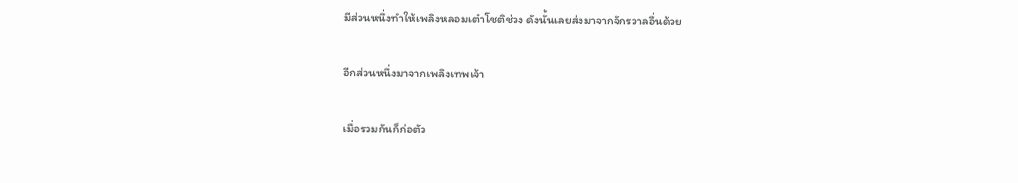มีส่วนหนึ่งทำให้เพลิงหลอมเต๋าโชติช่วง ดังนั้นเลยส่งมาจากจักรวาลอื่นด้วย

อีกส่วนหนึ่งมาจากเพลิงเทพเจ้า

เมื่อรวมกันก็ก่อตัว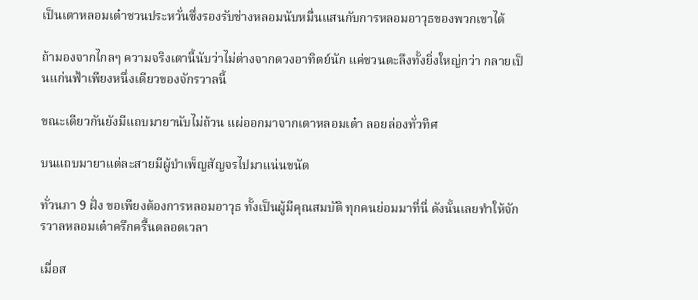เป็นเตาหลอมเต๋าชวนประหวั่นซึ่งรองรับช่างหลอมนับหมื่นแสนกับการหลอมอาวุธของพวกเขาได้

ถ้ามองจากไกลๆ ความจริงเตานี้นับว่าไม่ต่างจากดวงอาทิตย์นัก แค่ชวนตะลึงทั้งยิ่งใหญ่กว่า กลายเป็นแก่นฟ้าเพียงหนึ่งเดียวของจักรวาลนี้

ขณะเดียวกันยังมีแถบมายานับไม่ถ้วน แผ่ออกมาจากเตาหลอมเต๋า ลอยล่องทั่วทิศ

บนแถบมายาแต่ละสายมีผู้บำเพ็ญสัญจรไปมาแน่นขนัด

ทั่วนภา 9 ฝั่ง ขอเพียงต้องการหลอมอาวุธ ทั้งเป็นผู้มีคุณสมบัติ ทุกคนย่อมมาที่นี่ ดังนั้นเลยทำให้จักรวาลหลอมเต๋าครึกครื้นตลอดเวลา

เมื่อส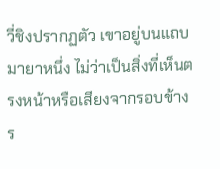วี่ชิงปรากฏตัว เขาอยู่บนแถบมายาหนึ่ง ไม่ว่าเป็นสิ่งที่เห็นตรงหน้าหรือเสียงจากรอบข้าง ร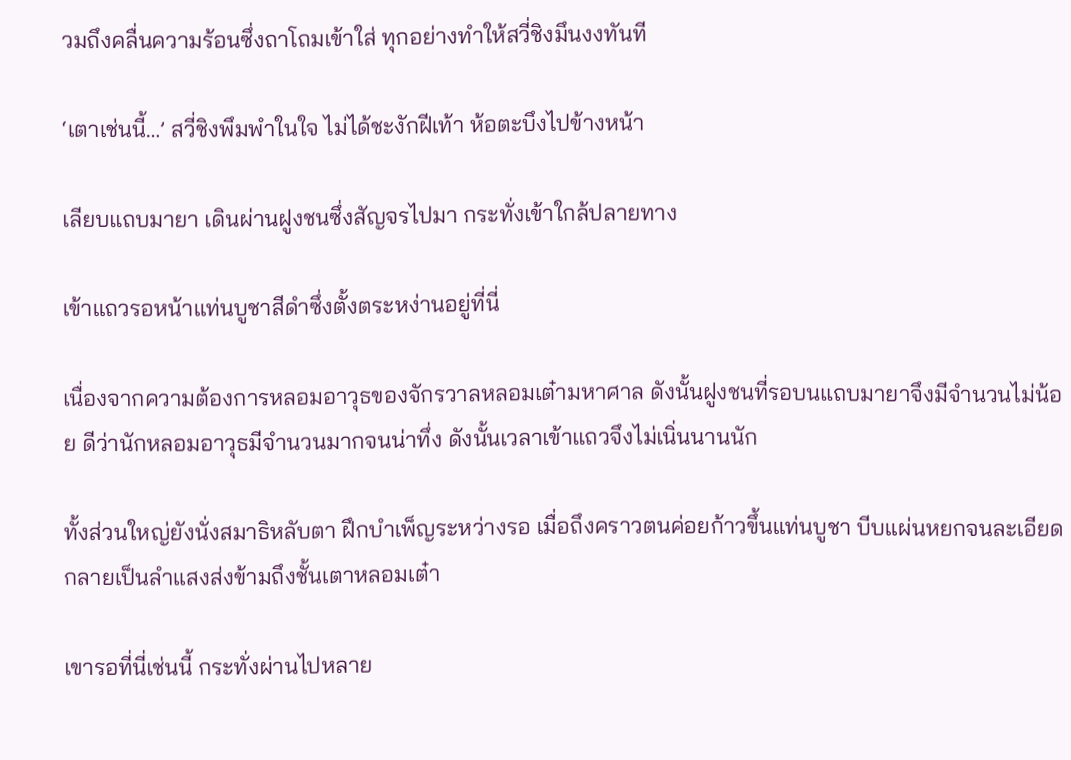วมถึงคลื่นความร้อนซึ่งถาโถมเข้าใส่ ทุกอย่างทำให้สวี่ชิงมึนงงทันที

‘เตาเช่นนี้…’ สวี่ชิงพึมพำในใจ ไม่ได้ชะงักฝีเท้า ห้อตะบึงไปข้างหน้า

เลียบแถบมายา เดินผ่านฝูงชนซึ่งสัญจรไปมา กระทั่งเข้าใกล้ปลายทาง

เข้าแถวรอหน้าแท่นบูชาสีดำซึ่งตั้งตระหง่านอยู่ที่นี่

เนื่องจากความต้องการหลอมอาวุธของจักรวาลหลอมเต๋ามหาศาล ดังนั้นฝูงชนที่รอบนแถบมายาจึงมีจำนวนไม่น้อย ดีว่านักหลอมอาวุธมีจำนวนมากจนน่าทึ่ง ดังนั้นเวลาเข้าแถวจึงไม่เนิ่นนานนัก

ทั้งส่วนใหญ่ยังนั่งสมาธิหลับตา ฝึกบำเพ็ญระหว่างรอ เมื่อถึงคราวตนค่อยก้าวขึ้นแท่นบูชา บีบแผ่นหยกจนละเอียด กลายเป็นลำแสงส่งข้ามถึงชั้นเตาหลอมเต๋า

เขารอที่นี่เช่นนี้ กระทั่งผ่านไปหลาย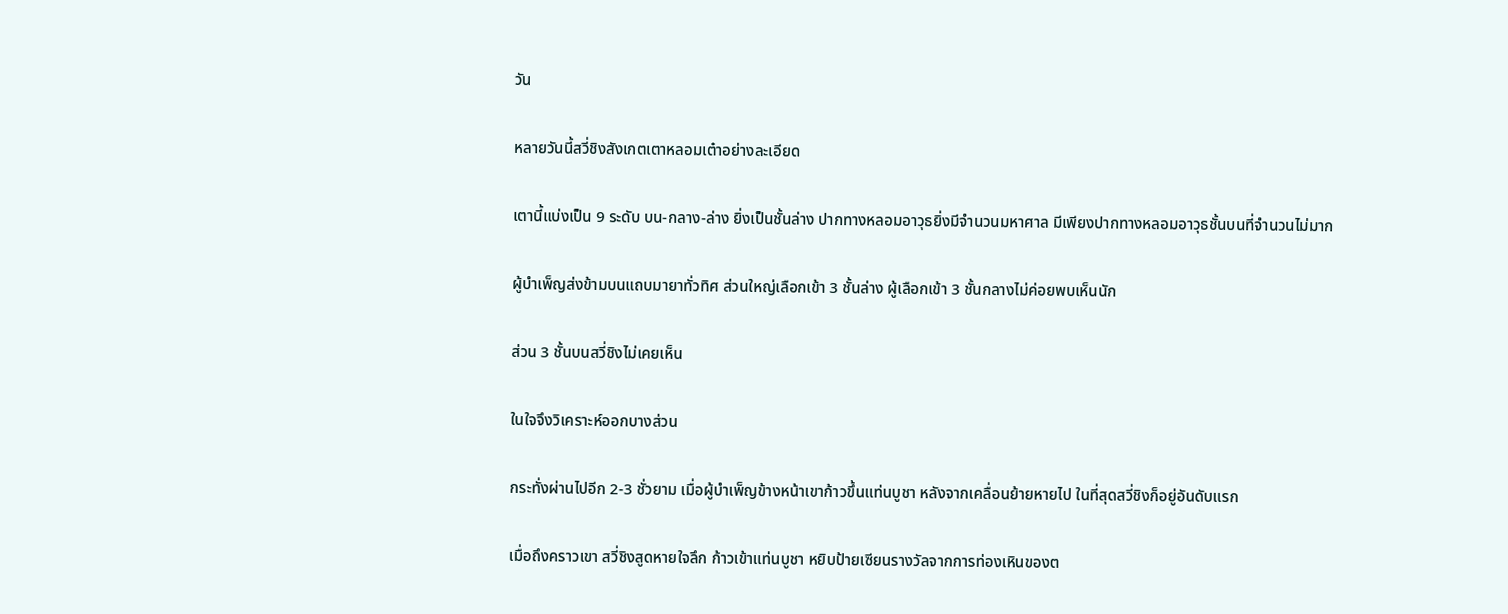วัน

หลายวันนี้สวี่ชิงสังเกตเตาหลอมเต๋าอย่างละเอียด

เตานี้แบ่งเป็น 9 ระดับ บน-กลาง-ล่าง ยิ่งเป็นชั้นล่าง ปากทางหลอมอาวุธยิ่งมีจำนวนมหาศาล มีเพียงปากทางหลอมอาวุธชั้นบนที่จำนวนไม่มาก

ผู้บำเพ็ญส่งข้ามบนแถบมายาทั่วทิศ ส่วนใหญ่เลือกเข้า 3 ชั้นล่าง ผู้เลือกเข้า 3 ชั้นกลางไม่ค่อยพบเห็นนัก

ส่วน 3 ชั้นบนสวี่ชิงไม่เคยเห็น

ในใจจึงวิเคราะห์ออกบางส่วน

กระทั่งผ่านไปอีก 2-3 ชั่วยาม เมื่อผู้บำเพ็ญข้างหน้าเขาก้าวขึ้นแท่นบูชา หลังจากเคลื่อนย้ายหายไป ในที่สุดสวี่ชิงก็อยู่อันดับแรก

เมื่อถึงคราวเขา สวี่ชิงสูดหายใจลึก ก้าวเข้าแท่นบูชา หยิบป้ายเซียนรางวัลจากการท่องเหินของต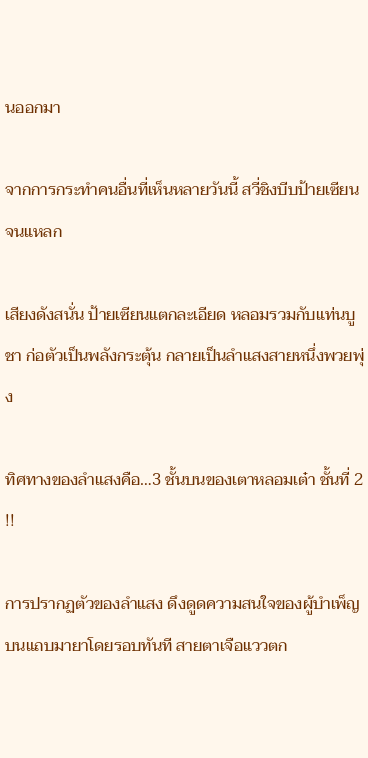นออกมา

จากการกระทำคนอื่นที่เห็นหลายวันนี้ สวี่ชิงบีบป้ายเซียนจนแหลก

เสียงดังสนั่น ป้ายเซียนแตกละเอียด หลอมรวมกับแท่นบูชา ก่อตัวเป็นพลังกระตุ้น กลายเป็นลำแสงสายหนึ่งพวยพุ่ง

ทิศทางของลำแสงคือ…3 ชั้นบนของเตาหลอมเต๋า ชั้นที่ 2 !!

การปรากฏตัวของลำแสง ดึงดูดความสนใจของผู้บำเพ็ญบนแถบมายาโดยรอบทันที สายตาเจือแววตก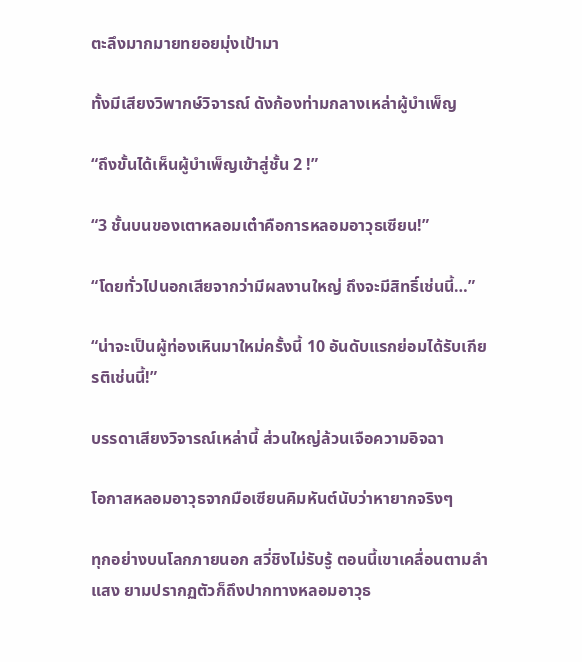ตะลึงมากมายทยอยมุ่งเป้ามา

ทั้งมีเสียงวิพากษ์วิจารณ์ ดังก้องท่ามกลางเหล่าผู้บำเพ็ญ

“ถึงขั้นได้เห็นผู้บำเพ็ญเข้าสู่ชั้น 2 !”

“3 ชั้นบนของเตาหลอมเต๋าคือการหลอมอาวุธเซียน!”

“โดยทั่วไปนอกเสียจากว่ามีผลงานใหญ่ ถึงจะมีสิทธิ์เช่นนี้…”

“น่าจะเป็นผู้ท่องเหินมาใหม่ครั้งนี้ 10 อันดับแรกย่อมได้รับเกียรติเช่นนี้!”

บรรดาเสียงวิจารณ์เหล่านี้ ส่วนใหญ่ล้วนเจือความอิจฉา

โอกาสหลอมอาวุธจากมือเซียนคิมหันต์นับว่าหายากจริงๆ

ทุกอย่างบนโลกภายนอก สวี่ชิงไม่รับรู้ ตอนนี้เขาเคลื่อนตามลำแสง ยามปรากฏตัวก็ถึงปากทางหลอมอาวุธ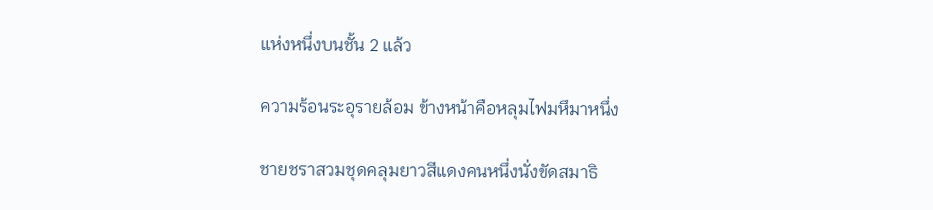แห่งหนึ่งบนชั้น 2 แล้ว

ความร้อนระอุรายล้อม ข้างหน้าคือหลุมไฟมหึมาหนึ่ง

ชายชราสวมชุดคลุมยาวสีแดงคนหนึ่งนั่งขัดสมาธิ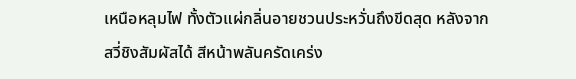เหนือหลุมไฟ ทั้งตัวแผ่กลิ่นอายชวนประหวั่นถึงขีดสุด หลังจากสวี่ชิงสัมผัสได้ สีหน้าพลันครัดเคร่ง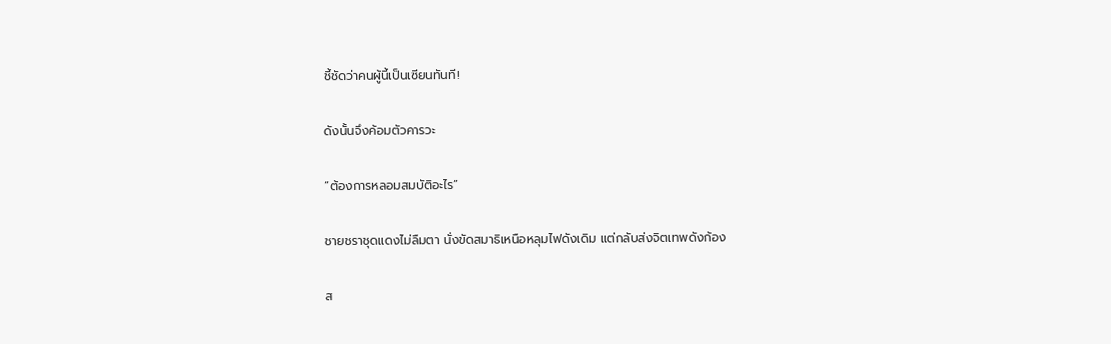ชี้ชัดว่าคนผู้นี้เป็นเซียนทันที!

ดังนั้นจึงค้อมตัวคารวะ

“ต้องการหลอมสมบัติอะไร”

ชายชราชุดแดงไม่ลืมตา นั่งขัดสมาธิเหนือหลุมไฟดังเดิม แต่กลับส่งจิตเทพดังก้อง

ส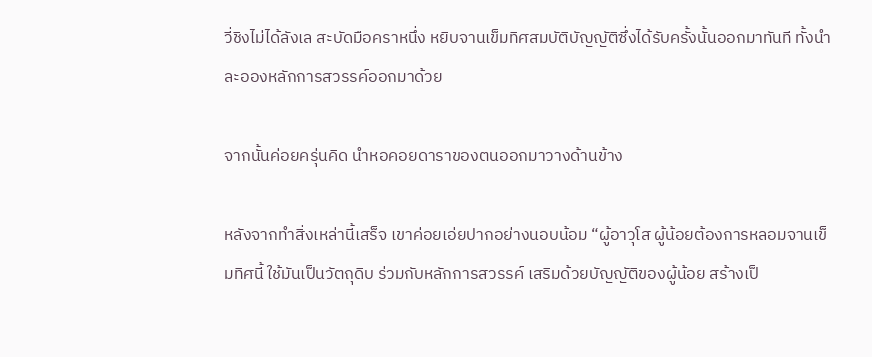วี่ชิงไม่ได้ลังเล สะบัดมือคราหนึ่ง หยิบจานเข็มทิศสมบัติบัญญัติซึ่งได้รับครั้งนั้นออกมาทันที ทั้งนำละอองหลักการสวรรค์ออกมาด้วย

จากนั้นค่อยครุ่นคิด นำหอคอยดาราของตนออกมาวางด้านข้าง

หลังจากทำสิ่งเหล่านี้เสร็จ เขาค่อยเอ่ยปากอย่างนอบน้อม “ผู้อาวุโส ผู้น้อยต้องการหลอมจานเข็มทิศนี้ ใช้มันเป็นวัตถุดิบ ร่วมกับหลักการสวรรค์ เสริมด้วยบัญญัติของผู้น้อย สร้างเป็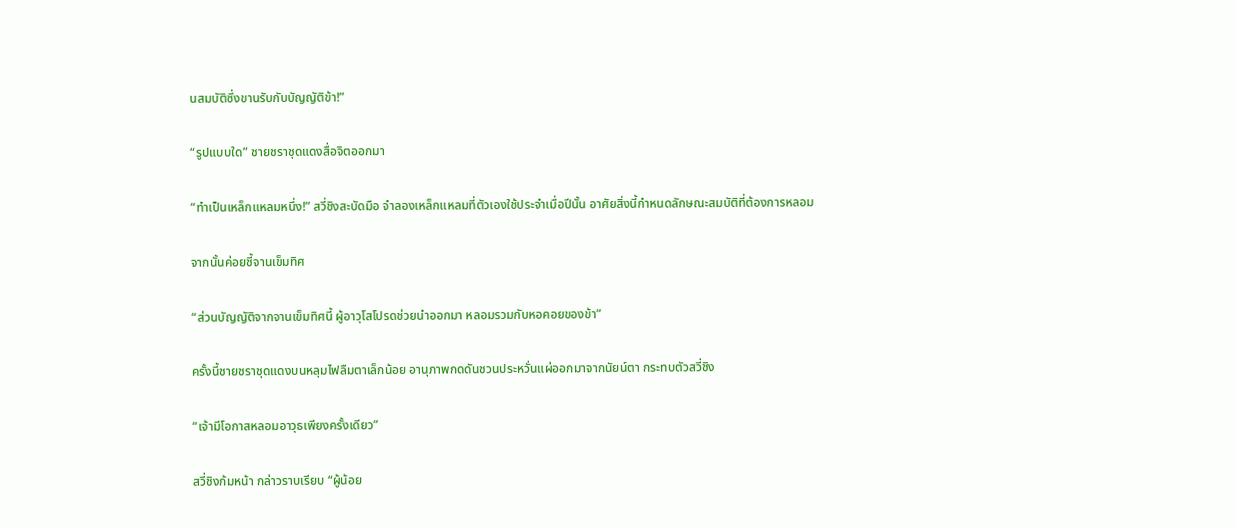นสมบัติซึ่งขานรับกับบัญญัติข้า!”

“รูปแบบใด” ชายชราชุดแดงสื่อจิตออกมา

“ทำเป็นเหล็กแหลมหนึ่ง!” สวี่ชิงสะบัดมือ จำลองเหล็กแหลมที่ตัวเองใช้ประจำเมื่อปีนั้น อาศัยสิ่งนี้กำหนดลักษณะสมบัติที่ต้องการหลอม

จากนั้นค่อยชี้จานเข็มทิศ

“ส่วนบัญญัติจากจานเข็มทิศนี้ ผู้อาวุโสโปรดช่วยนำออกมา หลอมรวมกับหอคอยของข้า”

ครั้งนี้ชายชราชุดแดงบนหลุมไฟลืมตาเล็กน้อย อานุภาพกดดันชวนประหวั่นแผ่ออกมาจากนัยน์ตา กระทบตัวสวี่ชิง

“เจ้ามีโอกาสหลอมอาวุธเพียงครั้งเดียว”

สวี่ชิงก้มหน้า กล่าวราบเรียบ “ผู้น้อย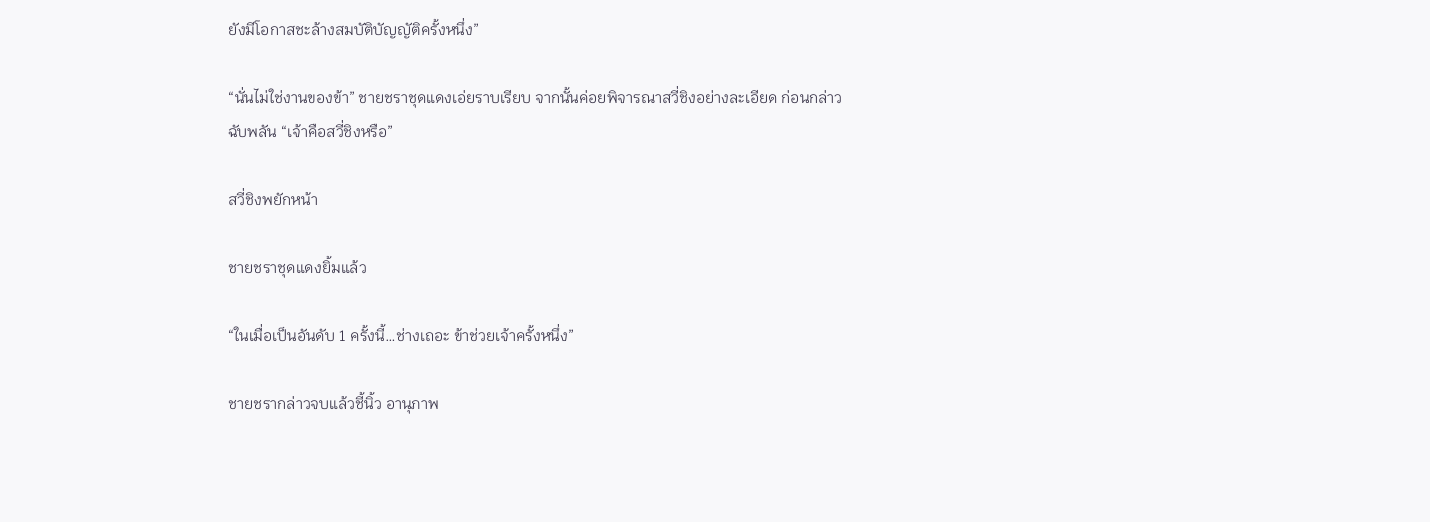ยังมีโอกาสชะล้างสมบัติบัญญัติครั้งหนึ่ง”

“นั่นไม่ใช่งานของข้า” ชายชราชุดแดงเอ่ยราบเรียบ จากนั้นค่อยพิจารณาสวี่ชิงอย่างละเอียด ก่อนกล่าวฉับพลัน “เจ้าคือสวี่ชิงหรือ”

สวี่ชิงพยักหน้า

ชายชราชุดแดงยิ้มแล้ว

“ในเมื่อเป็นอันดับ 1 ครั้งนี้…ช่างเถอะ ข้าช่วยเจ้าครั้งหนึ่ง”

ชายชรากล่าวจบแล้วชี้นิ้ว อานุภาพ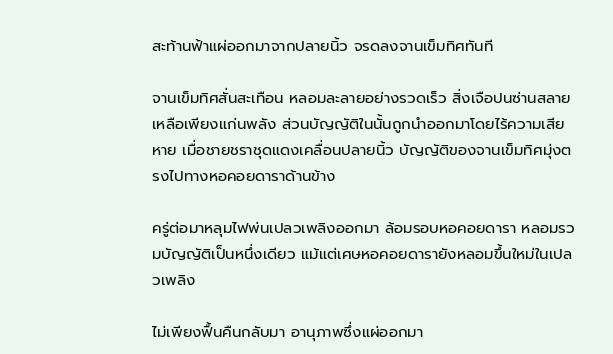สะท้านฟ้าแผ่ออกมาจากปลายนิ้ว จรดลงจานเข็มทิศทันที

จานเข็มทิศสั่นสะเทือน หลอมละลายอย่างรวดเร็ว สิ่งเจือปนซ่านสลาย เหลือเพียงแก่นพลัง ส่วนบัญญัติในนั้นถูกนำออกมาโดยไร้ความเสียหาย เมื่อชายชราชุดแดงเคลื่อนปลายนิ้ว บัญญัติของจานเข็มทิศมุ่งตรงไปทางหอคอยดาราด้านข้าง

ครู่ต่อมาหลุมไฟพ่นเปลวเพลิงออกมา ล้อมรอบหอคอยดารา หลอมรวมบัญญัติเป็นหนึ่งเดียว แม้แต่เศษหอคอยดารายังหลอมขึ้นใหม่ในเปลวเพลิง

ไม่เพียงฟื้นคืนกลับมา อานุภาพซึ่งแผ่ออกมา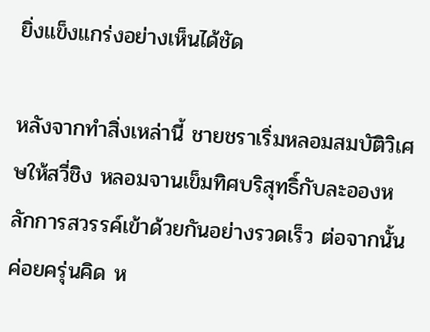ยิ่งแข็งแกร่งอย่างเห็นได้ชัด

หลังจากทำสิ่งเหล่านี้ ชายชราเริ่มหลอมสมบัติวิเศษให้สวี่ชิง หลอมจานเข็มทิศบริสุทธิ์กับละอองหลักการสวรรค์เข้าด้วยกันอย่างรวดเร็ว ต่อจากนั้นค่อยครุ่นคิด ห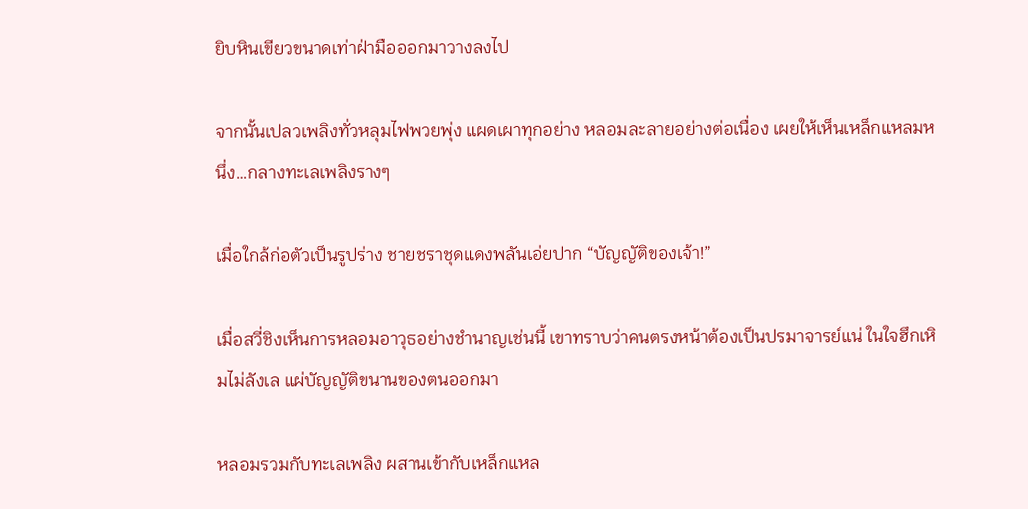ยิบหินเขียวขนาดเท่าฝ่ามือออกมาวางลงไป

จากนั้นเปลวเพลิงทั่วหลุมไฟพวยพุ่ง แผดเผาทุกอย่าง หลอมละลายอย่างต่อเนื่อง เผยให้เห็นเหล็กแหลมหนึ่ง…กลางทะเลเพลิงรางๆ

เมื่อใกล้ก่อตัวเป็นรูปร่าง ชายชราชุดแดงพลันเอ่ยปาก “บัญญัติของเจ้า!”

เมื่อสวี่ชิงเห็นการหลอมอาวุธอย่างชำนาญเช่นนี้ เขาทราบว่าคนตรงหน้าต้องเป็นปรมาจารย์แน่ ในใจฮึกเหิมไม่ลังเล แผ่บัญญัติขนานของตนออกมา

หลอมรวมกับทะเลเพลิง ผสานเข้ากับเหล็กแหล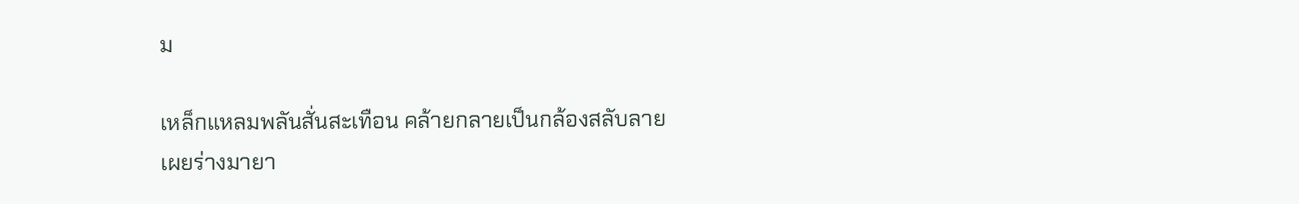ม

เหล็กแหลมพลันสั่นสะเทือน คล้ายกลายเป็นกล้องสลับลาย เผยร่างมายา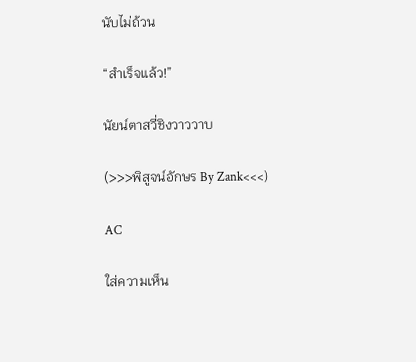นับไม่ถ้วน

“สำเร็จแล้ว!”

นัยน์ตาสวี่ชิงวาววาบ

(>>>พิสูจน์อักษร By Zank<<<)

AC

ใส่ความเห็น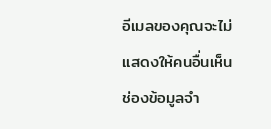อีเมลของคุณจะไม่แสดงให้คนอื่นเห็น ช่องข้อมูลจำ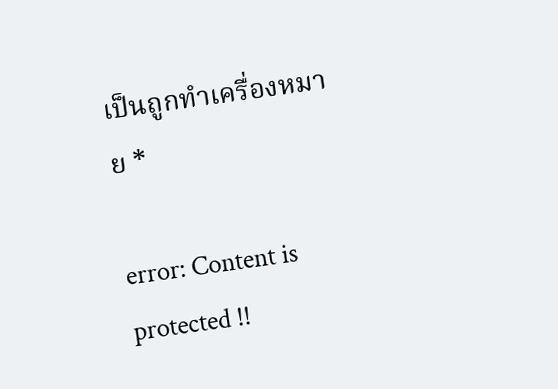เป็นถูกทำเครื่องหมาย *

error: Content is protected !!